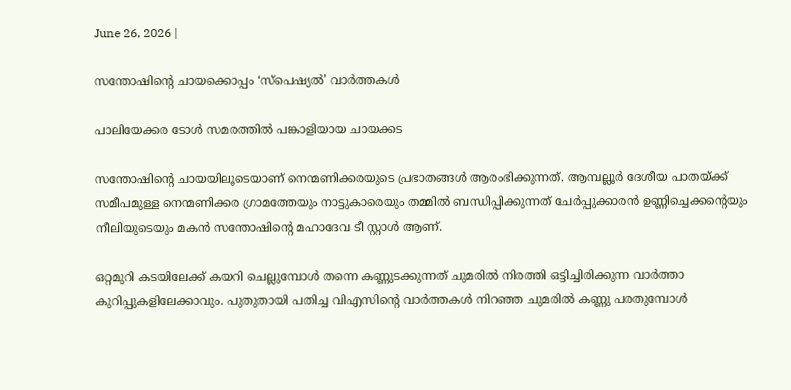June 26, 2026 |

സന്തോഷിന്റെ ചായക്കൊപ്പം ‘സ്‌പെഷ്യല്‍’ വാര്‍ത്തകള്‍

പാലിയേക്കര ടോള്‍ സമരത്തില്‍ പങ്കാളിയായ ചായക്കട

സന്തോഷിന്റെ ചായയിലൂടെയാണ് നെന്മണിക്കരയുടെ പ്രഭാതങ്ങൾ ആരംഭിക്കുന്നത്. ആമ്പല്ലൂർ ദേശീയ പാതയ്ക്ക് സമീപമുള്ള നെന്മണിക്കര ഗ്രാമത്തേയും നാട്ടുകാരെയും തമ്മിൽ ബന്ധിപ്പിക്കുന്നത് ചേർപ്പുക്കാരൻ ഉണ്ണിച്ചെക്കന്റെയും നീലിയുടെയും മകൻ സന്തോഷിന്റെ മഹാദേവ ടീ സ്റ്റാൾ ആണ്.

ഒറ്റമുറി കടയിലേക്ക് കയറി ചെല്ലുമ്പോൾ തന്നെ കണ്ണുടക്കുന്നത് ചുമരിൽ നിരത്തി ഒട്ടിച്ചിരിക്കുന്ന വാർത്താ കുറിപ്പുകളിലേക്കാവും. പുതുതായി പതിച്ച വിഎസിന്റെ വാർത്തകൾ നിറഞ്ഞ ചുമരിൽ കണ്ണു പരതുമ്പോൾ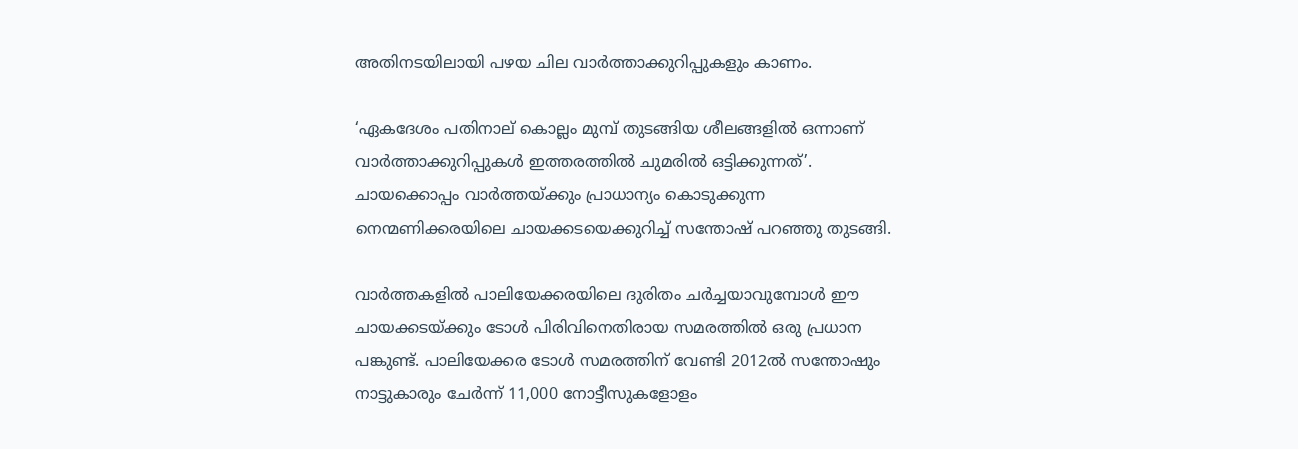അതിനടയിലായി പഴയ ചില വാർത്താക്കുറിപ്പുകളും കാണം.

‘ഏകദേശം പതിനാല് കൊല്ലം മുമ്പ് തുടങ്ങിയ ശീലങ്ങളിൽ ഒന്നാണ് വാർത്താക്കുറിപ്പുകൾ ഇത്തരത്തിൽ ചുമരിൽ ഒട്ടിക്കുന്നത്’. ചായക്കൊപ്പം വാർത്തയ്ക്കും പ്രാധാന്യം കൊടുക്കുന്ന നെന്മണിക്കരയിലെ ചായക്കടയെക്കുറിച്ച് സന്തോഷ് പറഞ്ഞു തുടങ്ങി.

വാർത്തകളിൽ പാലിയേക്കരയിലെ ദുരിതം ചർച്ചയാവുമ്പോൾ ഈ ചായക്കടയ്ക്കും ടോൾ പിരിവിനെതിരായ സമരത്തിൽ ഒരു പ്രധാന പങ്കുണ്ട്. പാലിയേക്കര ടോൾ സമരത്തിന് വേണ്ടി 2012ൽ സന്തോഷും നാട്ടുകാരും ചേർന്ന് 11,000 നോട്ടീസുകളോളം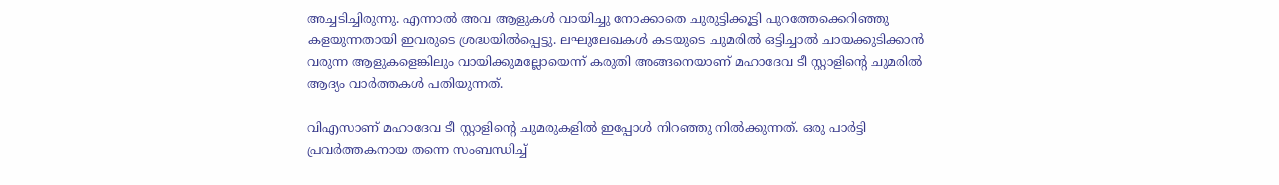അച്ചടിച്ചിരുന്നു. എന്നാൽ അവ ആളുകൾ വായിച്ചു നോക്കാതെ ചുരുട്ടിക്കൂട്ടി പുറത്തേക്കെറിഞ്ഞു കളയുന്നതായി ഇവരുടെ ശ്രദ്ധയിൽപ്പെട്ടു. ലഘുലേഖകൾ കടയുടെ ചുമരിൽ ഒട്ടിച്ചാൽ ചായക്കുടിക്കാൻ വരുന്ന ആളുകളെങ്കിലും വായിക്കുമല്ലോയെന്ന് കരുതി അങ്ങനെയാണ് മഹാദേവ ടീ സ്റ്റാളിന്റെ ചുമരിൽ ആദ്യം വാർത്തകൾ പതിയുന്നത്.

വിഎസാണ് മഹാദേവ ടീ സ്റ്റാളിന്റെ ചുമരുകളിൽ ഇപ്പോൾ നിറഞ്ഞു നിൽക്കുന്നത്. ഒരു പാർട്ടി പ്രവർത്തകനായ തന്നെ സംബന്ധിച്ച്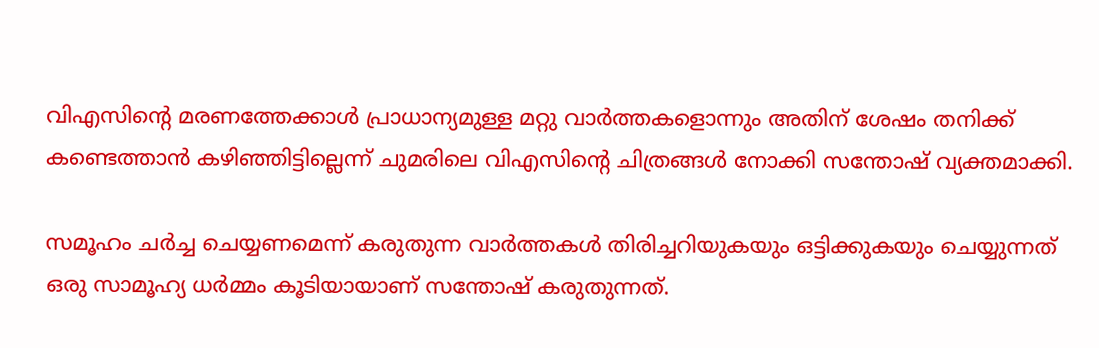വിഎസിന്റെ മരണത്തേക്കാൾ പ്രാധാന്യമുള്ള മറ്റു വാർത്തകളൊന്നും അതിന് ശേഷം തനിക്ക് കണ്ടെത്താൻ കഴി‍ഞ്ഞിട്ടില്ലെന്ന് ചുമരിലെ വിഎസിന്റെ ചിത്രങ്ങൾ നോക്കി സന്തോഷ് വ്യക്തമാക്കി.

സമൂഹം ചർച്ച ചെയ്യണമെന്ന് കരുതുന്ന വാർത്തകൾ തിരിച്ചറിയുകയും ഒട്ടിക്കുകയും ചെയ്യുന്നത് ഒരു സാമൂഹ്യ ധർമ്മം കൂടിയായാണ് സന്തോഷ് കരുതുന്നത്.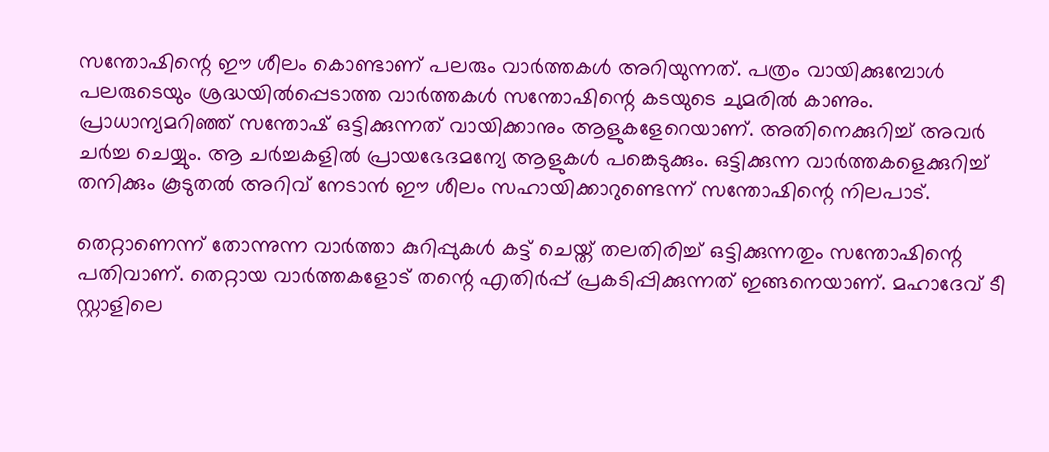സന്തോഷിന്റെ ഈ ശീലം കൊണ്ടാണ് പലരും വാർത്തകൾ അറിയുന്നത്. പത്രം വായിക്കുമ്പോൾ പലരുടെയും ശ്രദ്ധയിൽപ്പെടാത്ത വാർത്തകൾ സന്തോഷിന്റെ കടയുടെ ചുമരിൽ കാണും. പ്രാധാന്യമറിഞ്ഞ് സന്തോഷ് ഒട്ടിക്കുന്നത് വായിക്കാനും ആളുകളേറെയാണ്. അതിനെക്കുറിച്ച് അവർ ചർച്ച ചെയ്യും. ആ ചർച്ചകളിൽ പ്രായഭേദമന്യേ ആളുകൾ പങ്കെടുക്കും. ഒട്ടിക്കുന്ന വാർത്തകളെക്കുറിച്ച് തനിക്കും കൂടുതൽ അറിവ് നേടാൻ ഈ ശീലം സഹായിക്കാറുണ്ടെന്ന് സന്തോഷിന്റെ നിലപാട്.

തെറ്റാണെന്ന് തോന്നുന്ന വാർത്താ കുറിപ്പുകൾ കട്ട് ചെയ്ത് തലതിരിച്ച് ഒട്ടിക്കുന്നതും സന്തോഷിന്റെ പതിവാണ്. തെറ്റായ വാർത്തകളോട് തന്റെ എതിർപ്പ് പ്രകടിപ്പിക്കുന്നത് ഇങ്ങനെയാണ്. മഹാദേവ് ടീ സ്റ്റാളിലെ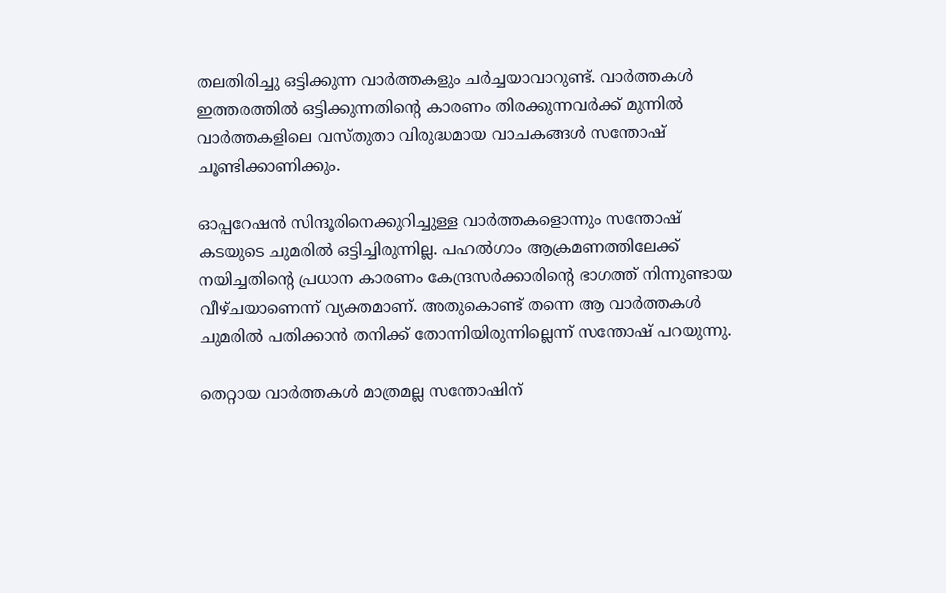തലതിരിച്ചു ഒട്ടിക്കുന്ന വാർത്തകളും ചർച്ചയാവാറുണ്ട്. വാർത്തകൾ ഇത്തരത്തിൽ ഒട്ടിക്കുന്നതിന്റെ കാരണം തിരക്കുന്നവർക്ക് മുന്നിൽ വാർത്തകളിലെ വസ്തുതാ വിരുദ്ധമായ വാചകങ്ങൾ സന്തോഷ് ചൂണ്ടിക്കാണിക്കും.

ഓപ്പറേഷൻ സിന്ദൂരിനെക്കുറിച്ചുള്ള വാർത്തകളൊന്നും സന്തോഷ് കടയുടെ ചുമരിൽ ഒട്ടിച്ചിരുന്നില്ല. പഹൽഗാം ആക്രമണത്തിലേക്ക് നയിച്ചതിന്റെ പ്രധാന കാരണം കേന്ദ്രസർക്കാരിന്റെ ഭാഗത്ത് നിന്നുണ്ടായ വീഴ്ചയാണെന്ന് വ്യക്തമാണ്. അതുകൊണ്ട് തന്നെ ആ വാർത്തകൾ ചുമരിൽ പതിക്കാൻ തനിക്ക് തോന്നിയിരുന്നില്ലെന്ന് സന്തോഷ് പറയുന്നു.

തെറ്റായ വാർത്തകൾ മാത്രമല്ല സന്തോഷിന്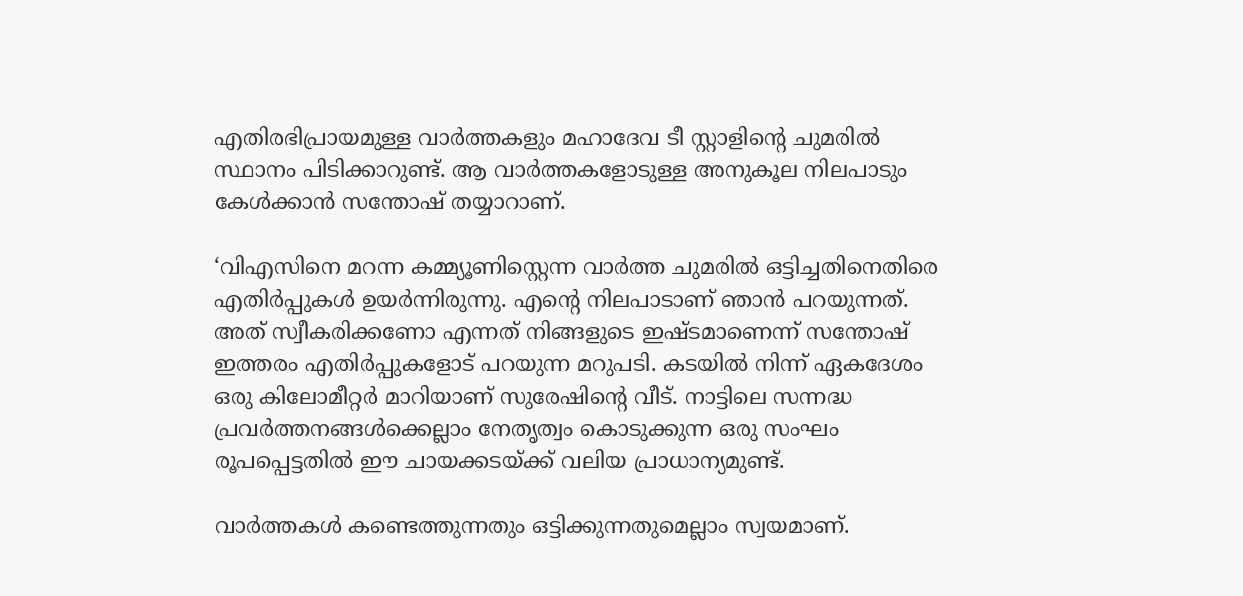എതിരഭിപ്രായമുള്ള വാർത്തകളും മഹാദേവ ടീ സ്റ്റാളിന്റെ ചുമരിൽ സ്ഥാനം പിടിക്കാറുണ്ട്. ആ വാർത്തകളോടുള്ള അനുകൂല നിലപാടും കേൾക്കാൻ സന്തോഷ് തയ്യാറാണ്.

‘വിഎസിനെ മറന്ന കമ്മ്യൂണിസ്റ്റെന്ന വാർത്ത ചുമരിൽ ഒട്ടിച്ചതിനെതിരെ എതിർപ്പുകൾ ഉയർന്നിരുന്നു. എന്റെ നിലപാടാണ് ഞാൻ പറയുന്നത്. അത് സ്വീകരിക്കണോ എന്നത് നിങ്ങളുടെ ഇഷ്ടമാണെന്ന് സന്തോഷ് ഇത്തരം എതിർപ്പുകളോട് പറയുന്ന മറുപടി. കടയിൽ നിന്ന് ഏകദേശം ഒരു കിലോമീറ്റർ മാറിയാണ് സുരേഷിന്റെ വീട്. നാട്ടിലെ സന്നദ്ധ പ്രവർത്തനങ്ങൾക്കെല്ലാം നേതൃത്വം കൊടുക്കുന്ന ഒരു സംഘം രൂപപ്പെട്ടതിൽ ഈ ചായക്കടയ്ക്ക് വലിയ പ്രാധാന്യമുണ്ട്.

വാർത്തകൾ കണ്ടെത്തുന്നതും ഒട്ടിക്കുന്നതുമെല്ലാം സ്വയമാണ്.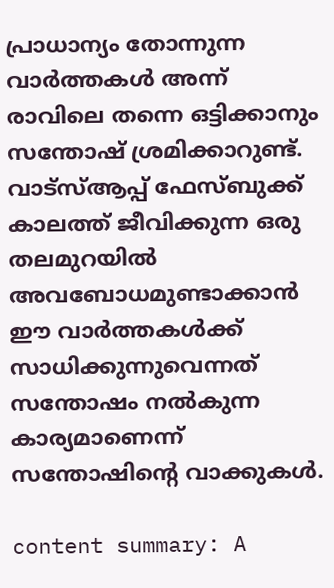പ്രാധാന്യം തോന്നുന്ന വാർത്തകൾ അന്ന് രാവിലെ തന്നെ ഒട്ടിക്കാനും സന്തോഷ് ശ്രമിക്കാറുണ്ട്. വാട്സ്ആപ്പ് ഫേസ്ബുക്ക് കാലത്ത് ജീവിക്കുന്ന ഒരു തലമുറയിൽ അവബോധമുണ്ടാക്കാൻ ഈ വാർത്തകൾക്ക് സാധിക്കുന്നുവെന്നത് സന്തോഷം നൽകുന്ന കാര്യമാണെന്ന് സന്തോഷിന്റെ വാക്കുകൾ.

content summary: A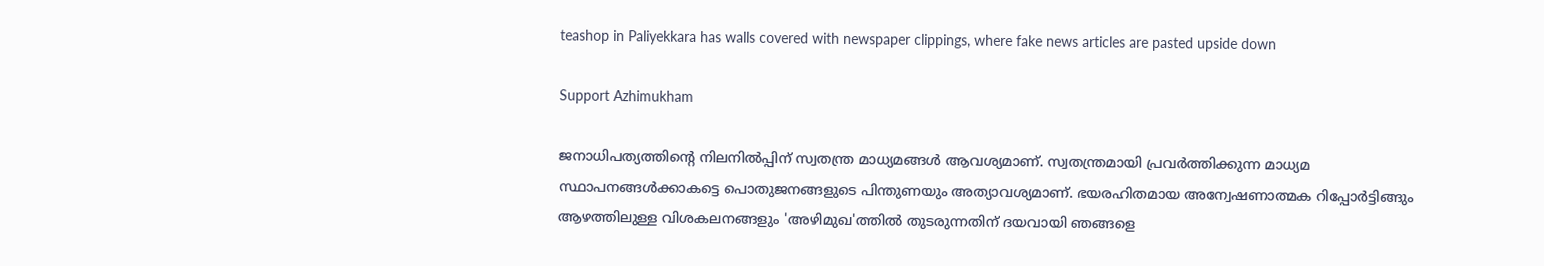teashop in Paliyekkara has walls covered with newspaper clippings, where fake news articles are pasted upside down

Support Azhimukham

ജനാധിപത്യത്തിന്റെ നിലനിൽപ്പിന് സ്വതന്ത്ര മാധ്യമങ്ങൾ ആവശ്യമാണ്. സ്വതന്ത്രമായി പ്രവർത്തിക്കുന്ന മാധ്യമ സ്ഥാപനങ്ങൾക്കാകട്ടെ പൊതുജനങ്ങളുടെ പിന്തുണയും അത്യാവശ്യമാണ്. ഭയരഹിതമായ അന്വേഷണാത്മക റിപ്പോർട്ടിങ്ങും ആഴത്തിലുള്ള വിശകലനങ്ങളും 'അഴിമുഖ'ത്തിൽ തുടരുന്നതിന് ദയവായി ഞങ്ങളെ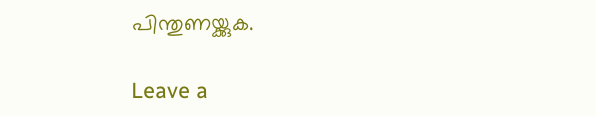പിന്തുണയ്ക്കുക.

Leave a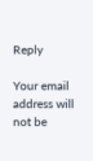Reply

Your email address will not be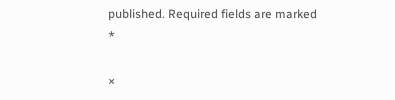published. Required fields are marked *

×